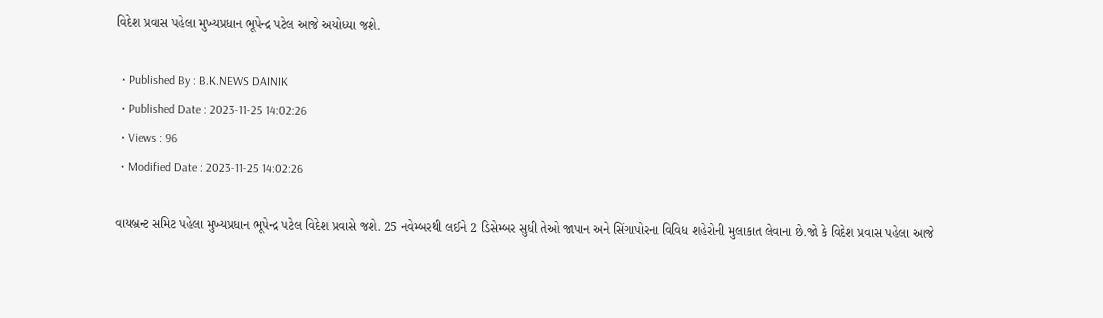વિદેશ પ્રવાસ પહેલા મુખ્યપ્રધાન ભૂપેન્દ્ર પટેલ આજે અયોધ્યા જશે.

  • Published By : B.K.NEWS DAINIK
  • Published Date : 2023-11-25 14:02:26
  • Views : 96
  • Modified Date : 2023-11-25 14:02:26

વાયબ્રન્ટ સમિટ પહેલા મુખ્યપ્રધાન ભૂપેન્દ્ર પટેલ વિદેશ પ્રવાસે જશે. 25 નવેમ્બરથી લઈને 2 ડિસેમ્બર સુધી તેઓ જાપાન અને સિંગાપોરના વિવિધ શહેરોની મુલાકાત લેવાના છે.જો કે વિદેશ પ્રવાસ પહેલા આજે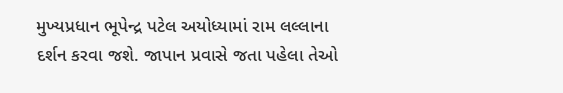મુખ્યપ્રધાન ભૂપેન્દ્ર પટેલ અયોધ્યામાં રામ લલ્લાના દર્શન કરવા જશે. જાપાન પ્રવાસે જતા પહેલા તેઓ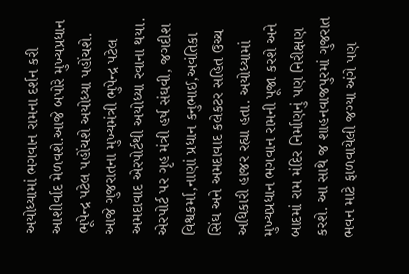અયોધ્યામાં ભગવાન રામના દર્શન કરી આશીર્વાદ મેળવશે.આજે બપોરે મુખ્યપ્રધાન ભૂપેન્દ્ર પટેલ પહોંચશે અયોધ્યા પહોંચશે. આજે ગુજરાતના મુખ્યમંત્રી ભુપેન્દ્ર પટેલ અમદાવાદ એરપોર્ટથી અયોધ્યા રવાના થયા. એરપોર્ટ પર ગૃહ મંત્રી હર્ષ સંઘવી, જગદીશ વિશ્વકર્મા,નાણાં પ્રધાન કનુભાઈ,અવંતિકા સિંઘ અને અમદાવાદ કલેકટર સહિત ઉચ્ચ અધિકારી હાજર રહ્યા હતા. અયોધ્યામાં મુખ્યપ્રધાન ભગવાન રામની પૂજા કરશે અને બાદમાં રામ મંદિર નિર્માણનું પણ નિરીક્ષણ કરશે. આ સાથે જ શાહનવાજપુરમાં ગુજરાત ભવન માટે ફાળવાયેલી જગ્યા અંગે પણ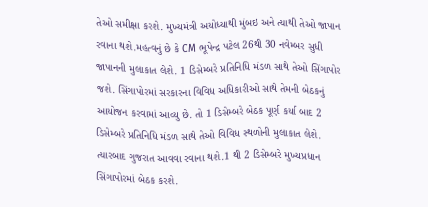તેઓ સમીક્ષા કરશે. મુખ્યમંત્રી અયોધ્યાથી મુંબઇ અને ત્યાથી તેઓ જાપાન રવાના થશે.મહત્વનું છે કે CM ભૂપેન્દ્ર પટેલ 26થી 30 નવેમ્બર સુધી જાપાનની મુલાકાત લેશે. 1 ડિસેમ્બરે પ્રતિનિધિ મંડળ સાથે તેઓ સિંગાપોર જશે. સિંગાપોરમાં સરકારના વિવિધ અધિકારીઓ સાથે તેમની બેઠકનું આયોજન કરવામાં આવ્યુ છે. તો 1 ડિસેમ્બરે બેઠક પૂર્ણ કર્યા બાદ 2 ડિસેમ્બરે પ્રતિનિધિ મંડળ સાથે તેઓ વિવિધ સ્થળોની મુલાકાત લેશે. ત્યારબાદ ગુજરાત આવવા રવાના થશે.1 થી 2 ડિસેમ્બરે મુખ્યપ્રધાન સિંગાપોરમાં બેઠક કરશે.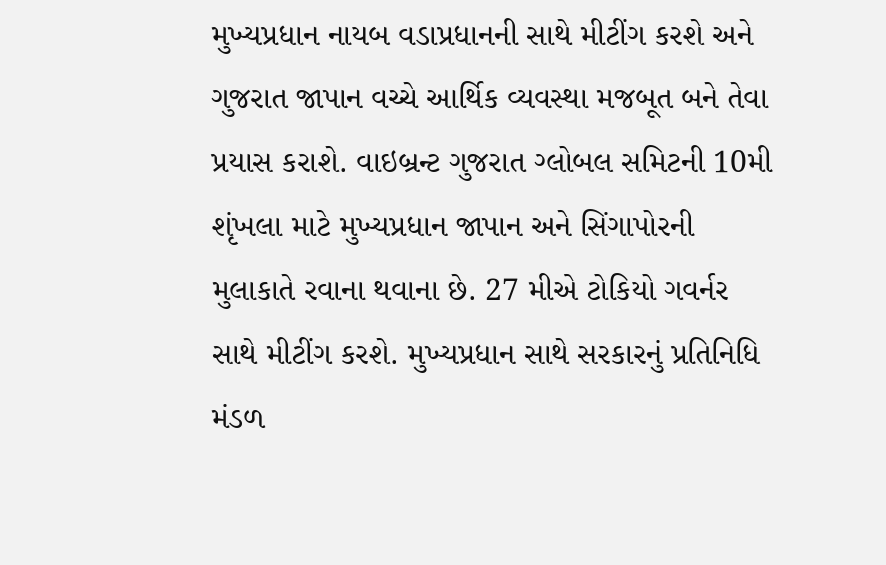મુખ્યપ્રધાન નાયબ વડાપ્રધાનની સાથે મીટીંગ કરશે અને ગુજરાત જાપાન વચ્ચે આર્થિક વ્યવસ્થા મજબૂત બને તેવા પ્રયાસ કરાશે. વાઇબ્રન્ટ ગુજરાત ગ્લોબલ સમિટની 10મી શૃંખલા માટે મુખ્યપ્રધાન જાપાન અને સિંગાપોરની મુલાકાતે રવાના થવાના છે. 27 મીએ ટોકિયો ગવર્નર સાથે મીટીંગ કરશે. મુખ્યપ્રધાન સાથે સરકારનું પ્રતિનિધિ મંડળ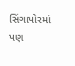સિંગાપોરમાં પણ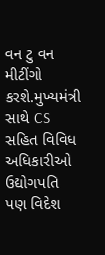વન ટુ વન મીટીંગો કરશે.મુખ્યમંત્રી સાથે CS સહિત વિવિધ અધિકારીઓ ઉદ્યોગપતિ પણ વિદેશ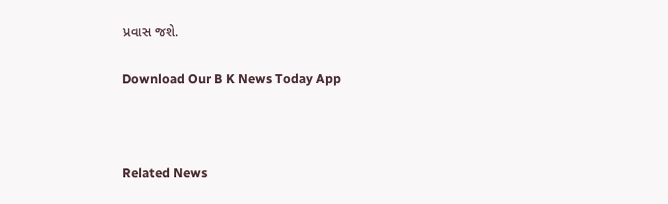પ્રવાસ જશે.

Download Our B K News Today App



Related News